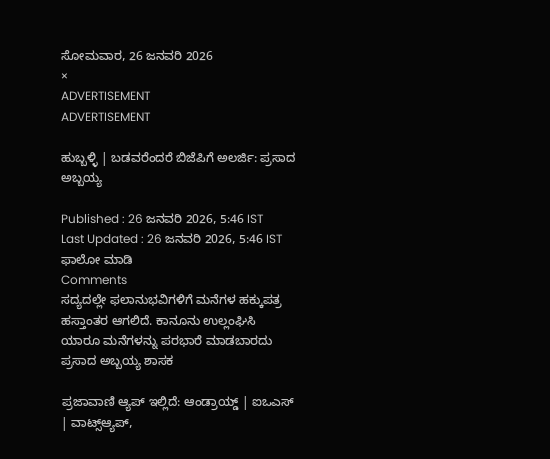ಸೋಮವಾರ, 26 ಜನವರಿ 2026
×
ADVERTISEMENT
ADVERTISEMENT

ಹುಬ್ಬಳ್ಳಿ | ಬಡವರೆಂದರೆ ಬಿಜೆಪಿಗೆ ಅಲರ್ಜಿ: ಪ್ರಸಾದ ಅಬ್ಬಯ್ಯ

Published : 26 ಜನವರಿ 2026, 5:46 IST
Last Updated : 26 ಜನವರಿ 2026, 5:46 IST
ಫಾಲೋ ಮಾಡಿ
Comments
ಸದ್ಯದಲ್ಲೇ ಫಲಾನುಭವಿಗಳಿಗೆ ಮನೆಗಳ ಹಕ್ಕುಪತ್ರ ಹಸ್ತಾಂತರ ಆಗಲಿದೆ. ಕಾನೂನು ಉಲ್ಲಂಘಿಸಿ ಯಾರೂ ಮನೆಗಳನ್ನು ಪರಭಾರೆ ಮಾಡಬಾರದು
ಪ್ರಸಾದ ಅಬ್ಬಯ್ಯ ಶಾಸಕ

ಪ್ರಜಾವಾಣಿ ಆ್ಯಪ್ ಇಲ್ಲಿದೆ: ಆಂಡ್ರಾಯ್ಡ್ | ಐಒಎಸ್ | ವಾಟ್ಸ್ಆ್ಯಪ್,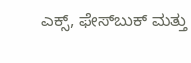ಎಕ್ಸ್, ಫೇಸ್‌ಬುಕ್ ಮತ್ತು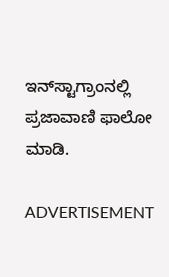ಇನ್‌ಸ್ಟಾಗ್ರಾಂನಲ್ಲಿ ಪ್ರಜಾವಾಣಿ ಫಾಲೋ ಮಾಡಿ.

ADVERTISEMENT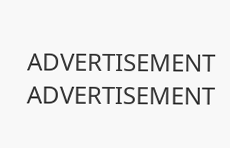ADVERTISEMENT
ADVERTISEMENT